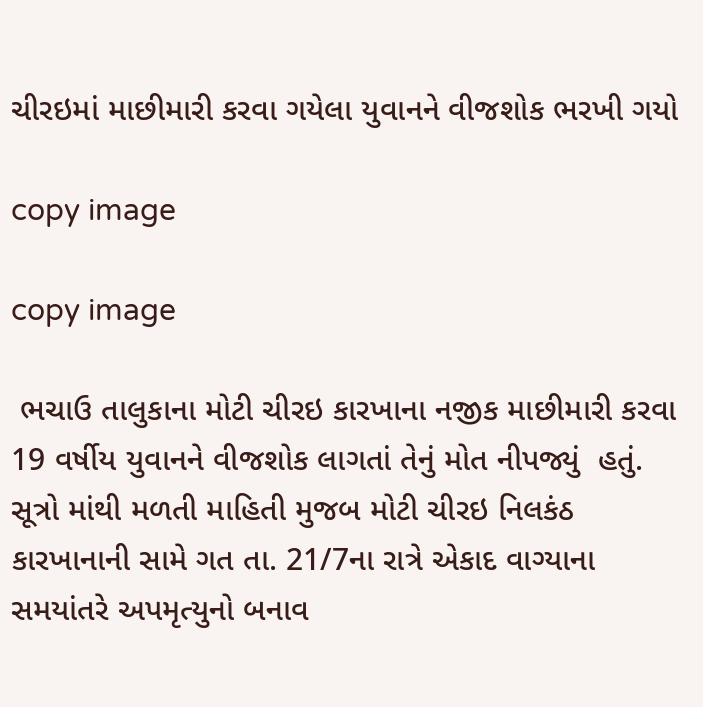ચીરઇમાં માછીમારી કરવા ગયેલા યુવાનને વીજશોક ભરખી ગયો

copy image

copy image

 ભચાઉ તાલુકાના મોટી ચીરઇ કારખાના નજીક માછીમારી કરવા 19 વર્ષીય યુવાનને વીજશોક લાગતાં તેનું મોત નીપજ્યું  હતું. સૂત્રો માંથી મળતી માહિતી મુજબ મોટી ચીરઇ નિલકંઠ કારખાનાની સામે ગત તા. 21/7ના રાત્રે એકાદ વાગ્યાના સમયાંતરે અપમૃત્યુનો બનાવ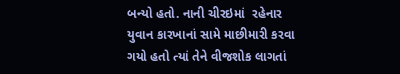બન્યો હતો. નાની ચીરઇમાં  રહેનાર યુવાન કારખાનાં સામે માછીમારી કરવા ગયો હતો ત્યાં તેને વીજશોક લાગતાં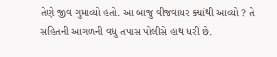તેણે જીવ ગુમાવ્યો હતો. આ બાજુ વીજવાયર ક્યાંથી આવ્યો ? તે સહિતની આગળની વધુ તપાસ પોલીસે હાથ ધરી છે.